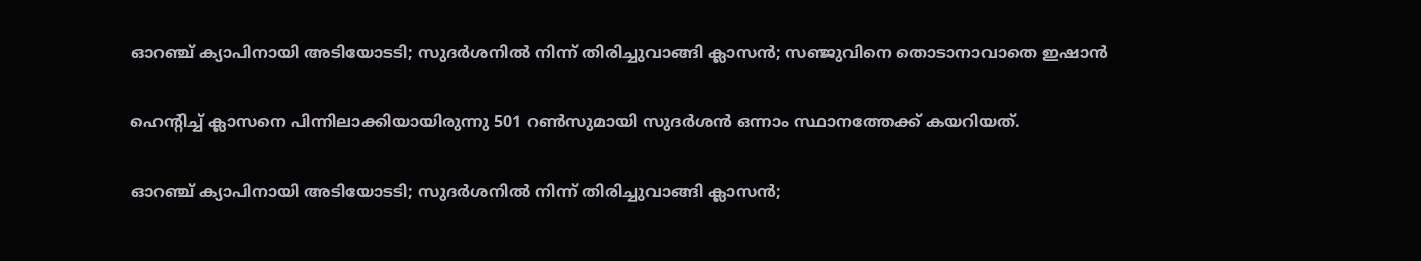ഓറഞ്ച് ക്യാപിനായി അടിയോടടി; സുദർശനിൽ നിന്ന് തിരിച്ചുവാങ്ങി ക്ലാസൻ; സഞ്ജുവിനെ തൊടാനാവാതെ ഇഷാൻ

ഹെന്‍റിച്ച് ക്ലാസനെ പിന്നിലാക്കിയായിരുന്നു 501 റണ്‍സുമായി സുദര്‍ശന്‍ ഒന്നാം സ്ഥാനത്തേക്ക് കയറിയത്.

ഓറഞ്ച് ക്യാപിനായി അടിയോടടി; സുദർശനിൽ നിന്ന് തിരിച്ചുവാങ്ങി ക്ലാസൻ;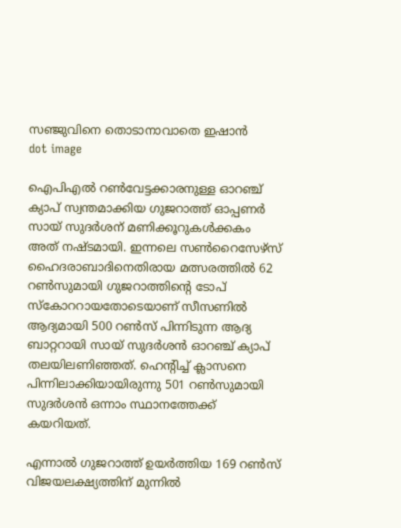സഞ്ജുവിനെ തൊടാനാവാതെ ഇഷാൻ
dot image

ഐപിഎല്‍ റണ്‍വേട്ടക്കാരനുള്ള ഓറഞ്ച് ക്യാപ് സ്വന്തമാക്കിയ ഗുജറാത്ത് ഓപ്പണര്‍ സായ് സുദര്‍ശന് മണിക്കൂറുകള്‍ക്കകം അത് നഷ്ടമായി. ഇന്നലെ സണ്‍റൈസേഴ്സ് ഹൈദരാബാദിനെതിരായ മത്സരത്തില്‍ 62 റണ്‍സുമായി ഗുജറാത്തിന്‍റെ ടോപ് സ്കോററായതോടെയാണ് സീസണില്‍ ആദ്യമായി 500 റണ്‍സ് പിന്നിടുന്ന ആദ്യ ബാറ്ററായി സായ് സുദര്‍ശന്‍ ഓറഞ്ച് ക്യാപ് തലയിലണിഞ്ഞത്. ഹെന്‍റിച്ച് ക്ലാസനെ പിന്നിലാക്കിയായിരുന്നു 501 റണ്‍സുമായി സുദര്‍ശന്‍ ഒന്നാം സ്ഥാനത്തേക്ക് കയറിയത്.

എന്നാല്‍ ഗുജറാത്ത് ഉയര്‍ത്തിയ 169 റണ്‍സ് വിജയലക്ഷ്യത്തിന് മുന്നില്‍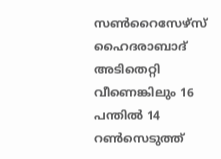സണ്‍റൈസേഴ്സ് ഹൈദരാബാദ് അടിതെറ്റി വീണെങ്കിലും 16 പന്തില്‍ 14 റണ്‍സെടുത്ത്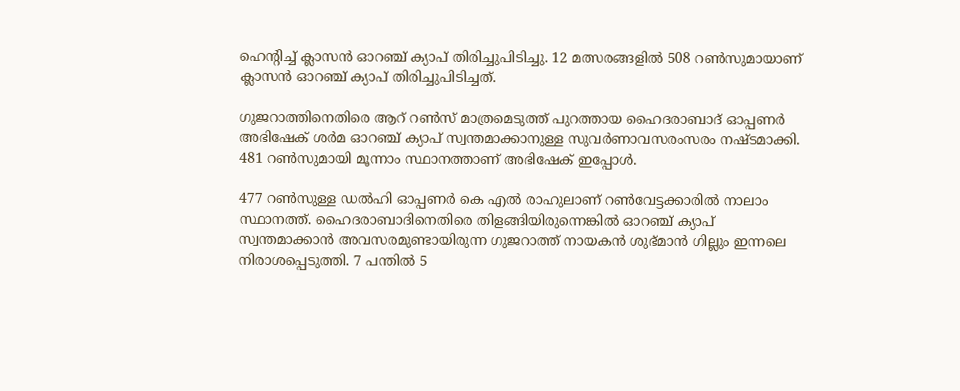ഹെന്‍റിച്ച് ക്ലാസന്‍ ഓറഞ്ച് ക്യാപ് തിരിച്ചുപിടിച്ചു. 12 മത്സരങ്ങളില്‍ 508 റണ്‍സുമായാണ് ക്ലാസന്‍ ഓറഞ്ച് ക്യാപ് തിരിച്ചുപിടിച്ചത്.

ഗുജറാത്തിനെതിരെ ആറ് റണ്‍സ് മാത്രമെടുത്ത് പുറത്തായ ഹൈദരാബാദ് ഓപ്പണര്‍ അഭിഷേക് ശര്‍മ ഓറഞ്ച് ക്യാപ് സ്വന്തമാക്കാനുള്ള സുവര്‍ണാവസരംസരം നഷ്ടമാക്കി. 481 റണ്‍സുമായി മൂന്നാം സ്ഥാനത്താണ് അഭിഷേക് ഇപ്പോള്‍.

477 റണ്‍സുള്ള ഡല്‍ഹി ഓപ്പണര്‍ കെ എൽ രാഹുലാണ് റണ്‍വേട്ടക്കാരില്‍ നാലാം സ്ഥാനത്ത്. ഹൈദരാബാദിനെതിരെ തിളങ്ങിയിരുന്നെങ്കില്‍ ഓറഞ്ച് ക്യാപ് സ്വന്തമാക്കാന്‍ അവസരമുണ്ടായിരുന്ന ഗുജറാത്ത് നായകന്‍ ശുഭ്മാൻ ഗില്ലും ഇന്നലെ നിരാശപ്പെടുത്തി. 7 പന്തില്‍ 5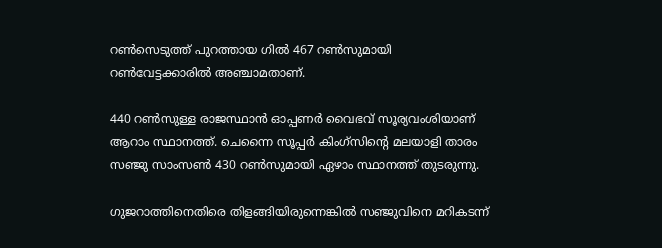റണ്‍സെടുത്ത് പുറത്തായ ഗില്‍ 467 റണ്‍സുമായി റണ്‍വേട്ടക്കാരില്‍ അഞ്ചാമതാണ്.

440 റണ്‍സുള്ള രാജസ്ഥാന്‍ ഓപ്പണര്‍ വൈഭവ് സൂര്യവംശിയാണ് ആറാം സ്ഥാനത്ത്. ചെന്നൈ സൂപ്പര്‍ കിംഗ്സിന്‍റെ മലയാളി താരം സഞ്ജു സാംസണ്‍ 430 റണ്‍സുമായി ഏഴാം സ്ഥാനത്ത് തുടരുന്നു.

ഗുജറാത്തിനെതിരെ തിളങ്ങിയിരുന്നെങ്കില്‍ സഞ്ജുവിനെ മറികടന്ന്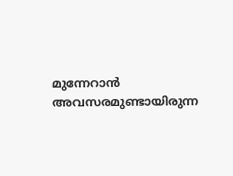മുന്നേറാന്‍ അവസരമുണ്ടായിരുന്ന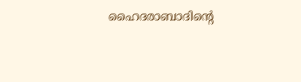ഹൈദരാബാദിന്‍റെ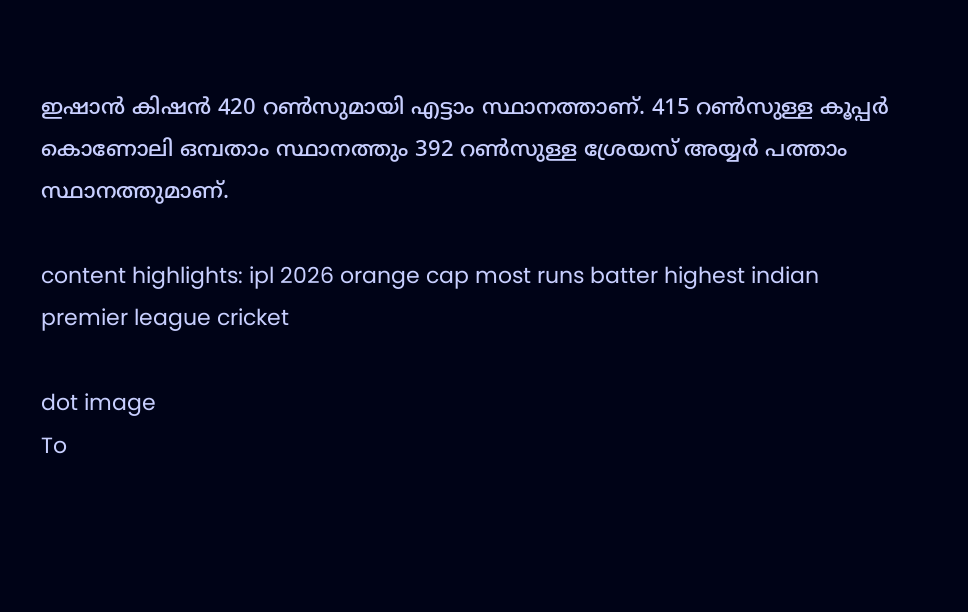ഇഷാന്‍ കിഷന്‍ 420 റണ്‍സുമായി എട്ടാം സ്ഥാനത്താണ്. 415 റണ്‍സുള്ള കൂപ്പര്‍ കൊണോലി ഒമ്പതാം സ്ഥാനത്തും 392 റണ്‍സുള്ള ശ്രേയസ് അയ്യര്‍ പത്താം സ്ഥാനത്തുമാണ്.

content highlights: ipl 2026 orange cap most runs batter highest indian premier league cricket

dot image
To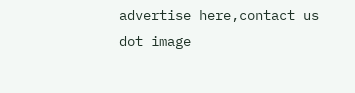advertise here,contact us
dot image